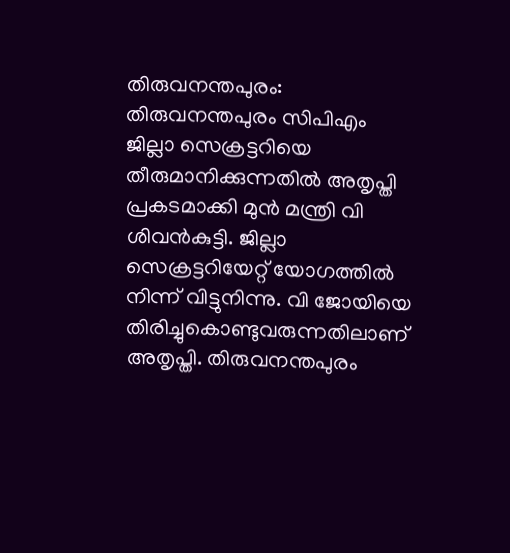തിരുവനന്തപുരം: തിരുവനന്തപുരം സിപിഎം ജില്ലാ സെക്രട്ടറിയെ തീരുമാനിക്കുന്നതിൽ അതൃപ്തി പ്രകടമാക്കി മുൻ മന്ത്രി വി ശിവൻകുട്ടി. ജില്ലാ സെക്രട്ടറിയേറ്റ് യോഗത്തിൽ നിന്ന് വിട്ടുനിന്നു. വി ജോയിയെ തിരിച്ചുകൊണ്ടുവരുന്നതിലാണ് അതൃപ്തി. തിരുവനന്തപുരം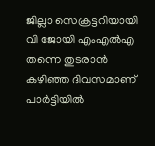ജില്ലാ സെക്രട്ടറിയായി വി ജോയി എംഎൽഎ തന്നെ തുടരാൻ കഴിഞ്ഞ ദിവസമാണ് പാർട്ടിയിൽ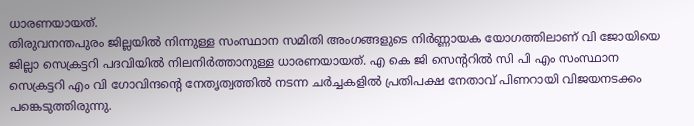ധാരണയായത്.
തിരുവനന്തപുരം ജില്ലയിൽ നിന്നുള്ള സംസ്ഥാന സമിതി അംഗങ്ങളുടെ നിർണ്ണായക യോഗത്തിലാണ് വി ജോയിയെ ജില്ലാ സെക്രട്ടറി പദവിയിൽ നിലനിർത്താനുള്ള ധാരണയായത്. എ കെ ജി സെന്ററിൽ സി പി എം സംസ്ഥാന സെക്രട്ടറി എം വി ഗോവിന്ദന്റെ നേതൃത്വത്തിൽ നടന്ന ചർച്ചകളിൽ പ്രതിപക്ഷ നേതാവ് പിണറായി വിജയനടക്കം പങ്കെടുത്തിരുന്നു.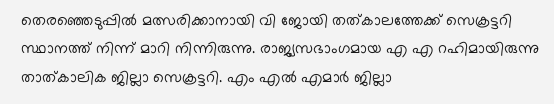തെരഞ്ഞെടുപ്പിൽ മത്സരിക്കാനായി വി ജോയി തത്കാലത്തേക്ക് സെക്രട്ടറി സ്ഥാനത്ത് നിന്ന് മാറി നിന്നിരുന്നു. രാജ്യസഭാംഗമായ എ എ റഹിമായിരുന്നു താത്കാലിക ജില്ലാ സെക്രട്ടറി. എം എൽ എമാർ ജില്ലാ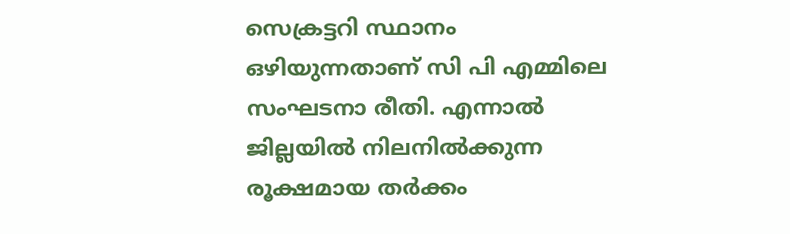സെക്രട്ടറി സ്ഥാനം ഒഴിയുന്നതാണ് സി പി എമ്മിലെ സംഘടനാ രീതി. എന്നാൽ ജില്ലയിൽ നിലനിൽക്കുന്ന രൂക്ഷമായ തർക്കം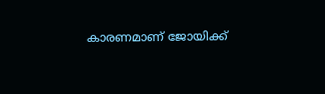കാരണമാണ് ജോയിക്ക്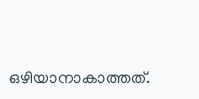ഒഴിയാനാകാത്തത്.